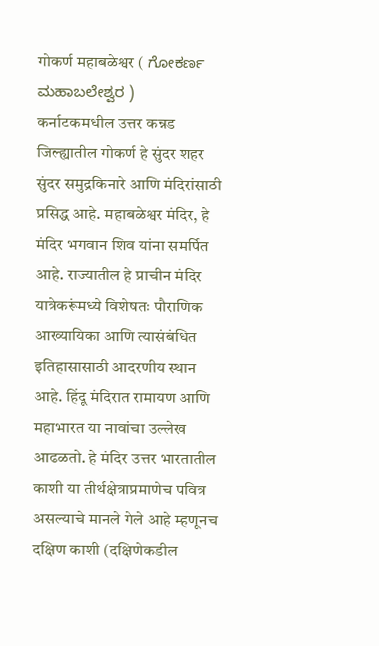गोकर्ण महाबळेश्वर ( ಗೋಕರ್ಣ ಮಹಾಬಲೇಶ್ವರ )
कर्नाटकमधील उत्तर कन्नड जिल्ह्यातील गोकर्ण हे सुंदर शहर सुंदर समुद्रकिनारे आणि मंदिरांसाठी प्रसिद्ध आहे. महाबळेश्वर मंदिर, हे मंदिर भगवान शिव यांना समर्पित आहे. राज्यातील हे प्राचीन मंदिर यात्रेकरूंमध्ये विशेषतः पौराणिक आख्यायिका आणि त्यासंबंधित इतिहासासाठी आदरणीय स्थान आहे. हिंदू मंदिरात रामायण आणि महाभारत या नावांचा उल्लेख आढळतो. हे मंदिर उत्तर भारतातील काशी या तीर्थक्षेत्राप्रमाणेच पवित्र असल्याचे मानले गेले आहे म्हणूनच दक्षिण काशी (दक्षिणेकडील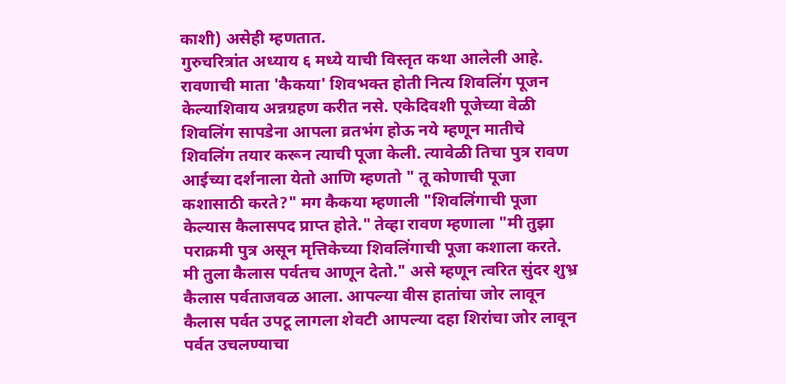काशी) असेही म्हणतात.
गुरुचरित्रांत अध्याय ६ मध्ये याची विस्तृत कथा आलेली आहे. रावणाची माता 'कैकया' शिवभक्त होती नित्य शिवलिंग पूजन केल्याशिवाय अन्नग्रहण करीत नसे. एकेदिवशी पूजेच्या वेळी शिवलिंग सापडेना आपला व्रतभंग होऊ नये म्हणून मातीचे शिवलिंग तयार करून त्याची पूजा केली. त्यावेळी तिचा पुत्र रावण आईच्या दर्शनाला येतो आणि म्हणतो " तू कोणाची पूजा कशासाठी करते?" मग कैकया म्हणाली "शिवलिंगाची पूजा केल्यास कैलासपद प्राप्त होते." तेव्हा रावण म्हणाला "मी तुझा पराक्रमी पुत्र असून मृत्तिकेच्या शिवलिंगाची पूजा कशाला करते. मी तुला कैलास पर्वतच आणून देतो." असे म्हणून त्वरित सुंदर शुभ्र कैलास पर्वताजवळ आला. आपल्या वीस हातांचा जोर लावून कैलास पर्वत उपटू लागला शेवटी आपल्या दहा शिरांचा जोर लावून पर्वत उचलण्याचा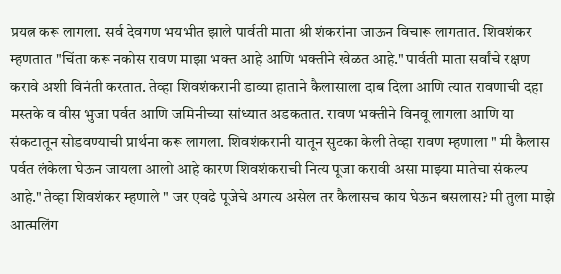प्रयत्न करू लागला. सर्व देवगण भयभीत झाले पार्वती माता श्री शंकरांना जाऊन विचारू लागतात. शिवशंकर म्हणतात "चिंता करू नकोस रावण माझा भक्त आहे आणि भक्तीने खेळत आहे." पार्वती माता सर्वांचे रक्षण करावे अशी विनंती करतात. तेव्हा शिवशंकरानी डाव्या हाताने कैलासाला दाब दिला आणि त्यात रावणाची दहा मस्तके व वीस भुजा पर्वत आणि जमिनीच्या सांध्यात अडकतात. रावण भक्तीने विनवू लागला आणि या संकटातून सोडवण्याची प्रार्थना करू लागला. शिवशंकरानी यातून सुटका केली तेव्हा रावण म्हणाला " मी कैलास पर्वत लंकेला घेऊन जायला आलो आहे कारण शिवशंकराची नित्य पूजा करावी असा माझ्या मातेचा संकल्प आहे." तेव्हा शिवशंकर म्हणाले " जर एवढे पूजेचे अगत्य असेल तर कैलासच काय घेऊन बसलास? मी तुला माझे आत्मलिंग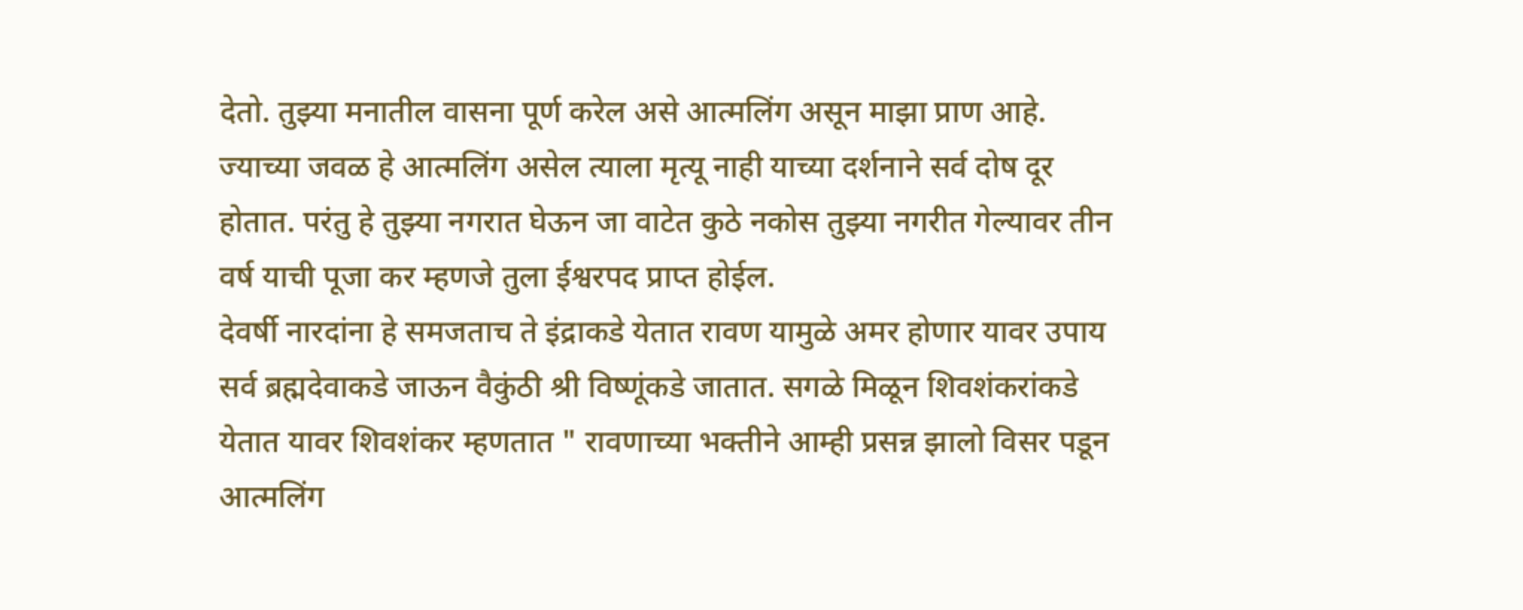देतो. तुझ्या मनातील वासना पूर्ण करेल असे आत्मलिंग असून माझा प्राण आहे. ज्याच्या जवळ हे आत्मलिंग असेल त्याला मृत्यू नाही याच्या दर्शनाने सर्व दोष दूर होतात. परंतु हे तुझ्या नगरात घेऊन जा वाटेत कुठे नकोस तुझ्या नगरीत गेल्यावर तीन वर्ष याची पूजा कर म्हणजे तुला ईश्वरपद प्राप्त होईल.
देवर्षी नारदांना हे समजताच ते इंद्राकडे येतात रावण यामुळे अमर होणार यावर उपाय सर्व ब्रह्मदेवाकडे जाऊन वैकुंठी श्री विष्णूंकडे जातात. सगळे मिळून शिवशंकरांकडे येतात यावर शिवशंकर म्हणतात " रावणाच्या भक्तीने आम्ही प्रसन्न झालो विसर पडून आत्मलिंग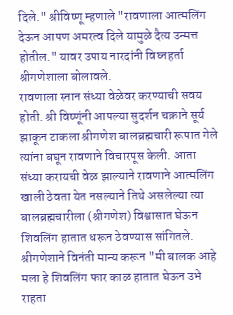दिले." श्रीविष्णू म्हणाले "रावणाला आत्मलिंग देऊन आपण अमरत्व दिले यामुळे दैत्य उन्मत्त होतील." यावर उपाय नारदांनी विघ्नहर्ता श्रीगणेशाला बोलावले.
रावणाला स्नान संध्या वेळेवर करण्याची सवय होती. श्री विष्णूंनी आपल्या सुदर्शन चक्राने सूर्य झाकून टाकला श्रीगणेश बालब्रह्मचारी रूपात गेले त्यांना बघून रावणाने विचारपूस केली. आता संध्या करायची वेळ झाल्याने रावणाने आत्मलिंग खाली ठेवता येत नसल्याने तिथे असलेल्या त्या बालब्रह्मचारीला (श्रीगणेश) विश्वासात घेऊन शिवलिंग हातात धरून ठेवण्यास सांगितले. श्रीगणेशाने विनंती मान्य करून "मी बालक आहे मला हे शिवलिंग फार काळ हातात घेऊन उभे राहता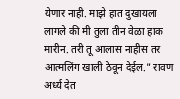येणार नाही. माझे हात दुखायला लागले की मी तुला तीन वेळा हाक मारीन. तरी तू आलास नाहीस तर आत्मलिंग खाली ठेवून देईल." रावण अर्ध्य देत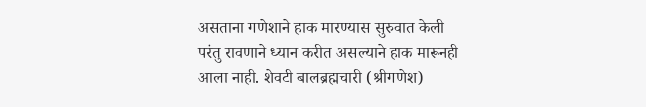असताना गणेशाने हाक मारण्यास सुरुवात केली परंतु रावणाने ध्यान करीत असल्याने हाक मारूनही आला नाही. शेवटी बालब्रह्मचारी (श्रीगणेश)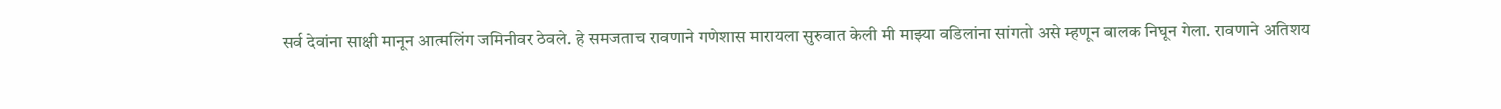सर्व देवांना साक्षी मानून आत्मलिंग जमिनीवर ठेवले. हे समजताच रावणाने गणेशास मारायला सुरुवात केली मी माझ्या वडिलांना सांगतो असे म्हणून बालक निघून गेला. रावणाने अतिशय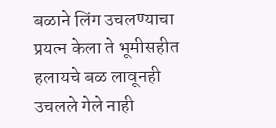बळाने लिंग उचलण्याचा प्रयत्न केला ते भूमीसहीत हलायचे बळ लावूनही उचलले गेले नाही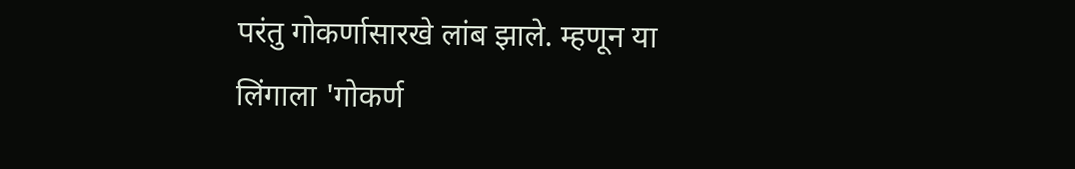परंतु गोकर्णासारखे लांब झाले. म्हणून या लिंगाला 'गोकर्ण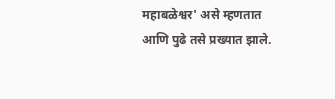महाबळेश्वर' असे म्हणतात आणि पुढे तसे प्रख्यात झाले.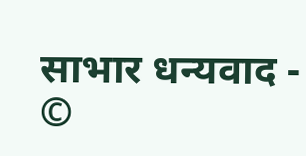साभार धन्यवाद - ©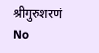श्रीगुरुशरणं
No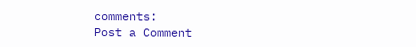comments:
Post a Comment